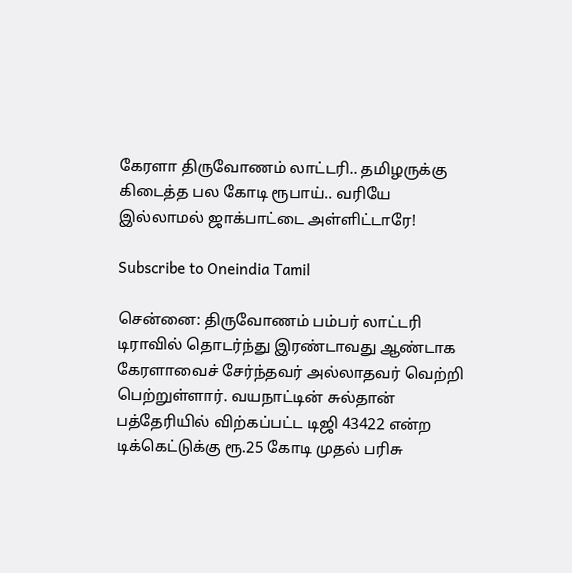கேரளா திருவோணம் லாட்டரி.. தமிழருக்கு கிடைத்த பல கோடி ரூபாய்.. வரியே இல்லாமல் ஜாக்பாட்டை அள்ளிட்டாரே!

Subscribe to Oneindia Tamil

சென்னை: திருவோணம் பம்பர் லாட்டரி டிராவில் தொடர்ந்து இரண்டாவது ஆண்டாக கேரளாவைச் சேர்ந்தவர் அல்லாதவர் வெற்றி பெற்றுள்ளார். வயநாட்டின் சுல்தான் பத்தேரியில் விற்கப்பட்ட டிஜி 43422 என்ற டிக்கெட்டுக்கு ரூ.25 கோடி முதல் பரிசு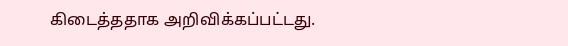கிடைத்ததாக அறிவிக்கப்பட்டது.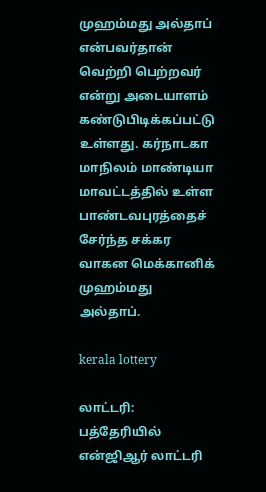முஹம்மது அல்தாப் என்பவர்தான் வெற்றி பெற்றவர் என்று அடையாளம் கண்டுபிடிக்கப்பட்டு உள்ளது. கர்நாடகா மாநிலம் மாண்டியா மாவட்டத்தில் உள்ள பாண்டவபுரத்தைச் சேர்ந்த சக்கர வாகன மெக்கானிக் முஹம்மது அல்தாப்.

kerala lottery

லாட்டரி: பத்தேரியில் என்ஜிஆர் லாட்டரி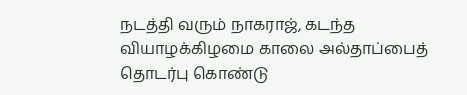நடத்தி வரும் நாகராஜ், கடந்த வியாழக்கிழமை காலை அல்தாப்பைத் தொடர்பு கொண்டு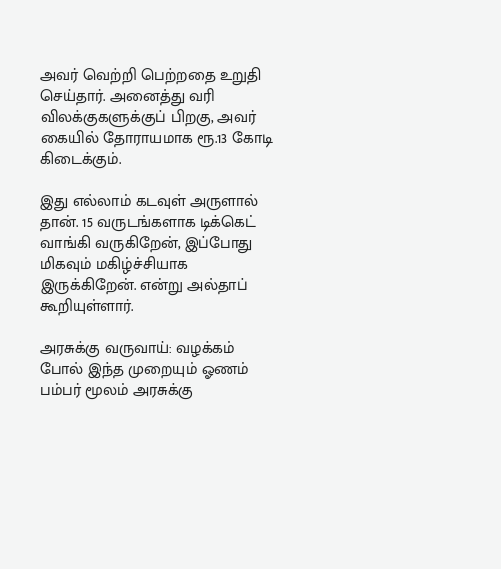அவர் வெற்றி பெற்றதை உறுதி செய்தார். அனைத்து வரி விலக்குகளுக்குப் பிறகு, அவர் கையில் தோராயமாக ரூ.13 கோடி கிடைக்கும்.

இது எல்லாம் கடவுள் அருளால் தான். 15 வருடங்களாக டிக்கெட் வாங்கி வருகிறேன், இப்போது மிகவும் மகிழ்ச்சியாக இருக்கிறேன். என்று அல்தாப் கூறியுள்ளார்.

அரசுக்கு வருவாய்: வழக்கம் போல் இந்த முறையும் ஓணம் பம்பர் மூலம் அரசுக்கு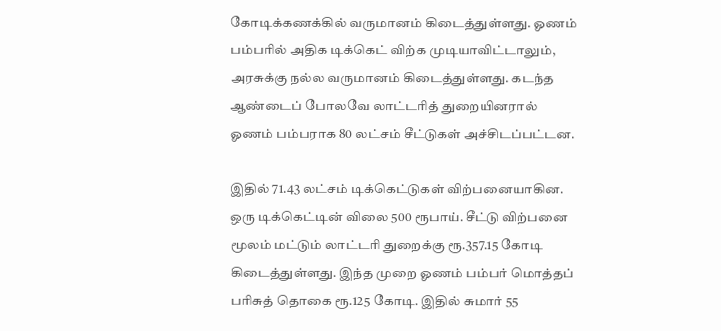கோடிக்கணக்கில் வருமானம் கிடைத்துள்ளது. ஓணம் பம்பரில் அதிக டிக்கெட் விற்க முடியாவிட்டாலும், அரசுக்கு நல்ல வருமானம் கிடைத்துள்ளது. கடந்த ஆண்டைப் போலவே லாட்டரித் துறையினரால் ஓணம் பம்பராக 80 லட்சம் சீட்டுகள் அச்சிடப்பட்டன.

இதில் 71.43 லட்சம் டிக்கெட்டுகள் விற்பனையாகின. ஒரு டிக்கெட்டின் விலை 500 ரூபாய். சீட்டு விற்பனை மூலம் மட்டும் லாட்டரி துறைக்கு ரூ.357.15 கோடி கிடைத்துள்ளது. இந்த முறை ஓணம் பம்பர் மொத்தப் பரிசுத் தொகை ரூ.125 கோடி. இதில் சுமார் 55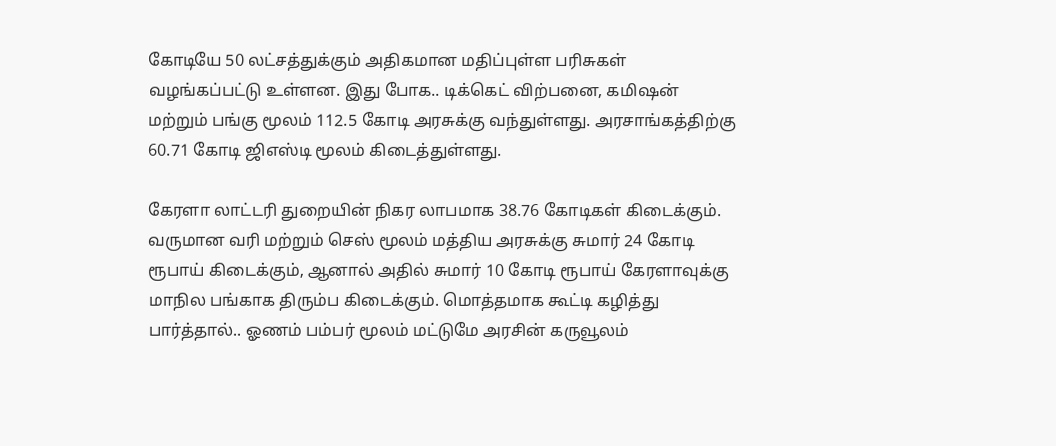கோடியே 50 லட்சத்துக்கும் அதிகமான மதிப்புள்ள பரிசுகள் வழங்கப்பட்டு உள்ளன. இது போக.. டிக்கெட் விற்பனை, கமிஷன் மற்றும் பங்கு மூலம் 112.5 கோடி அரசுக்கு வந்துள்ளது. அரசாங்கத்திற்கு 60.71 கோடி ஜிஎஸ்டி மூலம் கிடைத்துள்ளது.

கேரளா லாட்டரி துறையின் நிகர லாபமாக 38.76 கோடிகள் கிடைக்கும். வருமான வரி மற்றும் செஸ் மூலம் மத்திய அரசுக்கு சுமார் 24 கோடி ரூபாய் கிடைக்கும், ஆனால் அதில் சுமார் 10 கோடி ரூபாய் கேரளாவுக்கு மாநில பங்காக திரும்ப கிடைக்கும். மொத்தமாக கூட்டி கழித்து பார்த்தால்.. ஓணம் பம்பர் மூலம் மட்டுமே அரசின் கருவூலம்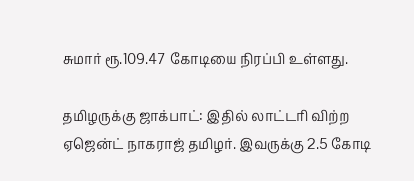சுமார் ரூ.109.47 கோடியை நிரப்பி உள்ளது.

தமிழருக்கு ஜாக்பாட்: இதில் லாட்டரி விற்ற ஏஜென்ட் நாகராஜ் தமிழர். இவருக்கு 2.5 கோடி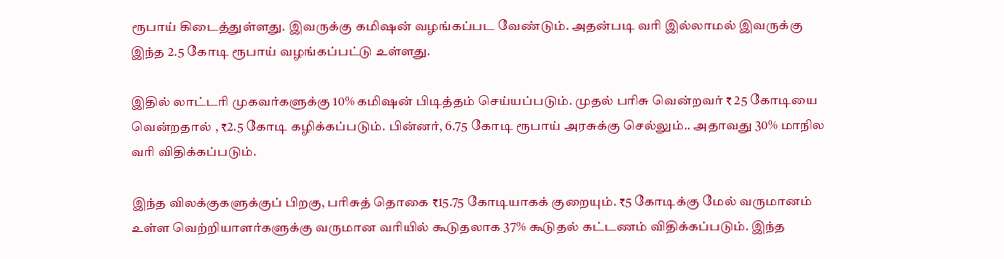ரூபாய் கிடைத்துள்ளது. இவருக்கு கமிஷன் வழங்கப்பட வேண்டும். அதன்படி வரி இல்லாமல் இவருக்கு இந்த 2.5 கோடி ரூபாய் வழங்கப்பட்டு உள்ளது.

இதில் லாட்டரி முகவர்களுக்கு 10% கமிஷன் பிடித்தம் செய்யப்படும். முதல் பரிசு வென்றவர் ₹ 25 கோடியை வென்றதால் , ₹2.5 கோடி கழிக்கப்படும். பின்னர், 6.75 கோடி ரூபாய் அரசுக்கு செல்லும்.. அதாவது 30% மாநில வரி விதிக்கப்படும்.

இந்த விலக்குகளுக்குப் பிறகு, பரிசுத் தொகை ₹15.75 கோடியாகக் குறையும். ₹5 கோடிக்கு மேல் வருமானம் உள்ள வெற்றியாளர்களுக்கு வருமான வரியில் கூடுதலாக 37% கூடுதல் கட்டணம் விதிக்கப்படும். இந்த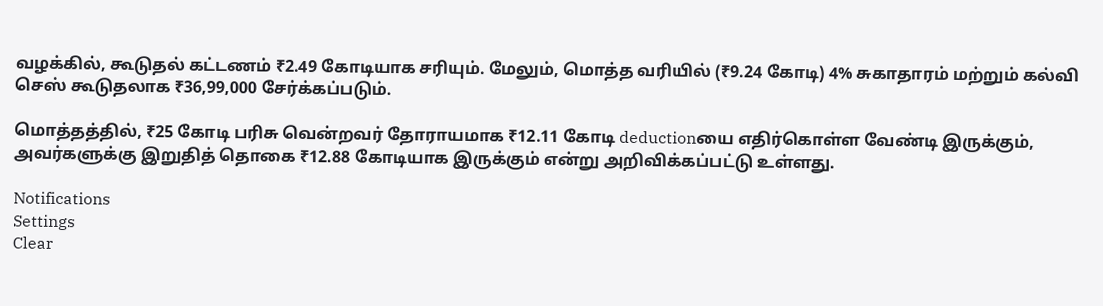வழக்கில், கூடுதல் கட்டணம் ₹2.49 கோடியாக சரியும். மேலும், மொத்த வரியில் (₹9.24 கோடி) 4% சுகாதாரம் மற்றும் கல்வி செஸ் கூடுதலாக ₹36,99,000 சேர்க்கப்படும்.

மொத்தத்தில், ₹25 கோடி பரிசு வென்றவர் தோராயமாக ₹12.11 கோடி deductionயை எதிர்கொள்ள வேண்டி இருக்கும், அவர்களுக்கு இறுதித் தொகை ₹12.88 கோடியாக இருக்கும் என்று அறிவிக்கப்பட்டு உள்ளது.

Notifications
Settings
Clear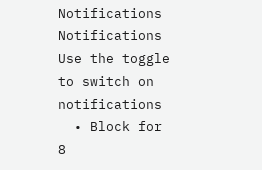Notifications
Notifications
Use the toggle to switch on notifications
  • Block for 8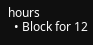hours
  • Block for 12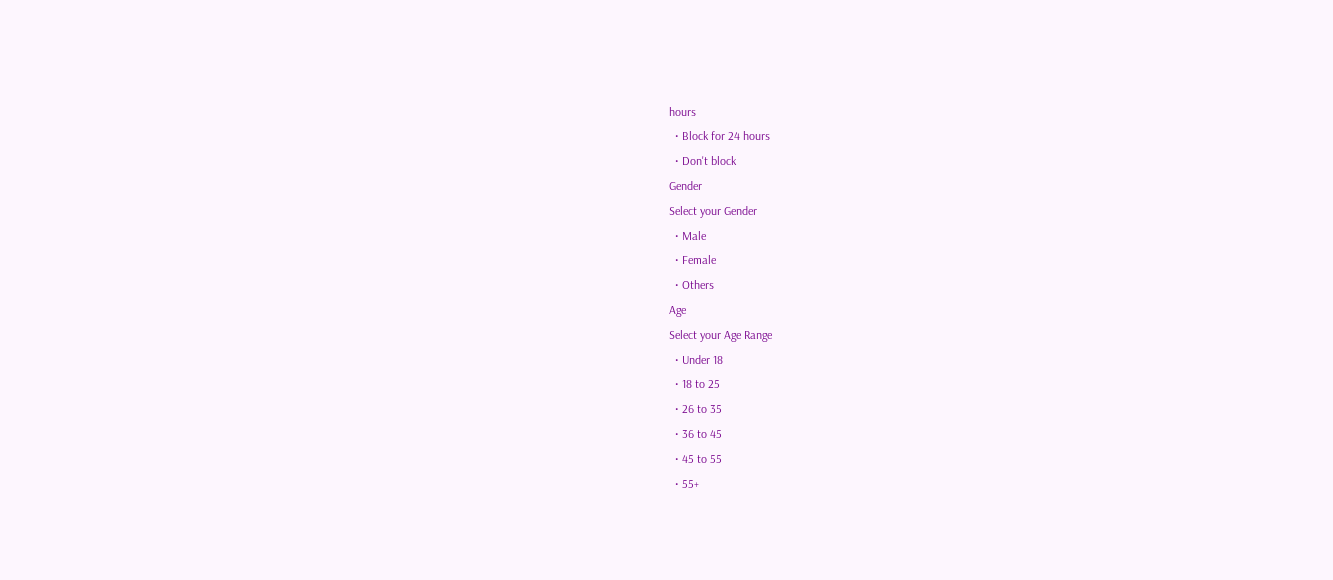hours
  • Block for 24 hours
  • Don't block
Gender
Select your Gender
  • Male
  • Female
  • Others
Age
Select your Age Range
  • Under 18
  • 18 to 25
  • 26 to 35
  • 36 to 45
  • 45 to 55
  • 55+